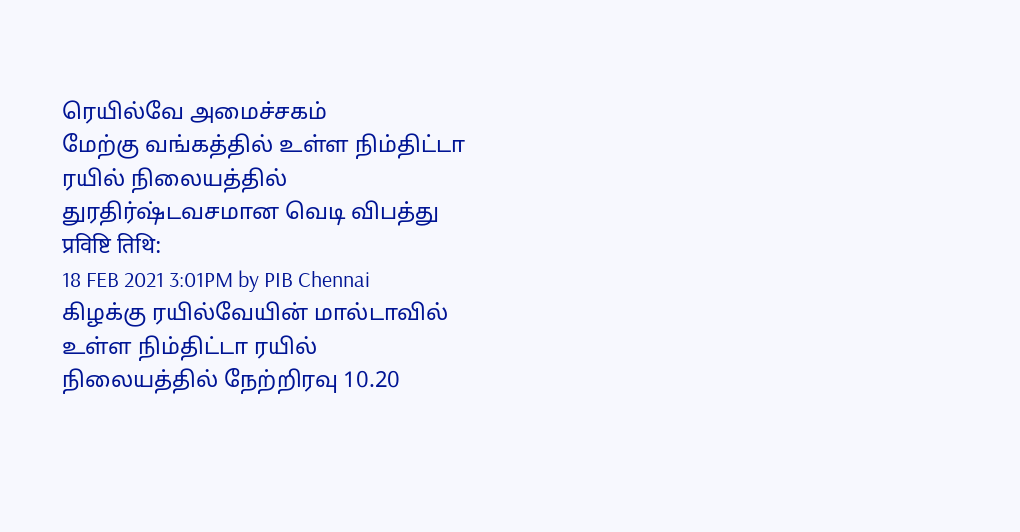ரெயில்வே அமைச்சகம்
மேற்கு வங்கத்தில் உள்ள நிம்திட்டா ரயில் நிலையத்தில் துரதிர்ஷ்டவசமான வெடி விபத்து
प्रविष्टि तिथि:
18 FEB 2021 3:01PM by PIB Chennai
கிழக்கு ரயில்வேயின் மால்டாவில் உள்ள நிம்திட்டா ரயில் நிலையத்தில் நேற்றிரவு 10.20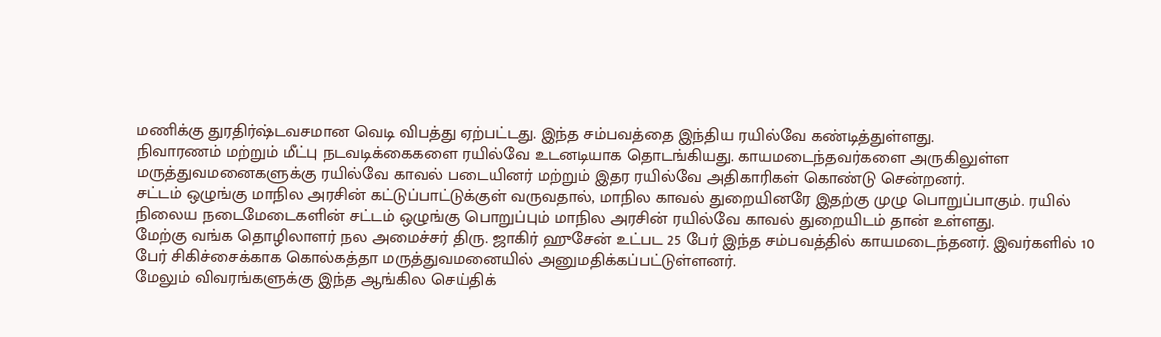மணிக்கு துரதிர்ஷ்டவசமான வெடி விபத்து ஏற்பட்டது. இந்த சம்பவத்தை இந்திய ரயில்வே கண்டித்துள்ளது.
நிவாரணம் மற்றும் மீட்பு நடவடிக்கைகளை ரயில்வே உடனடியாக தொடங்கியது. காயமடைந்தவர்களை அருகிலுள்ள மருத்துவமனைகளுக்கு ரயில்வே காவல் படையினர் மற்றும் இதர ரயில்வே அதிகாரிகள் கொண்டு சென்றனர்.
சட்டம் ஒழுங்கு மாநில அரசின் கட்டுப்பாட்டுக்குள் வருவதால், மாநில காவல் துறையினரே இதற்கு முழு பொறுப்பாகும். ரயில் நிலைய நடைமேடைகளின் சட்டம் ஒழுங்கு பொறுப்பும் மாநில அரசின் ரயில்வே காவல் துறையிடம் தான் உள்ளது.
மேற்கு வங்க தொழிலாளர் நல அமைச்சர் திரு. ஜாகிர் ஹுசேன் உட்பட 25 பேர் இந்த சம்பவத்தில் காயமடைந்தனர். இவர்களில் 10 பேர் சிகிச்சைக்காக கொல்கத்தா மருத்துவமனையில் அனுமதிக்கப்பட்டுள்ளனர்.
மேலும் விவரங்களுக்கு இந்த ஆங்கில செய்திக்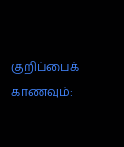குறிப்பைக் காணவும்: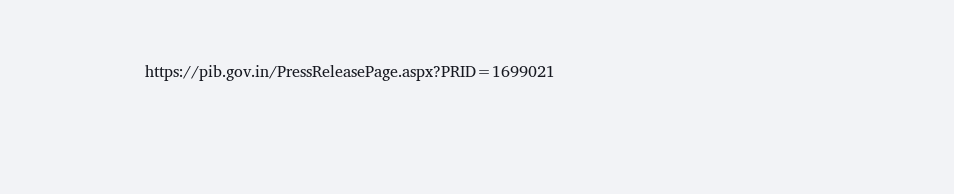https://pib.gov.in/PressReleasePage.aspx?PRID=1699021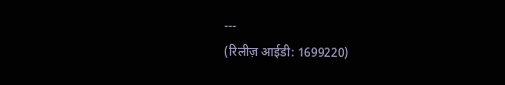---
(रिलीज़ आईडी: 1699220)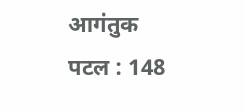आगंतुक पटल : 148